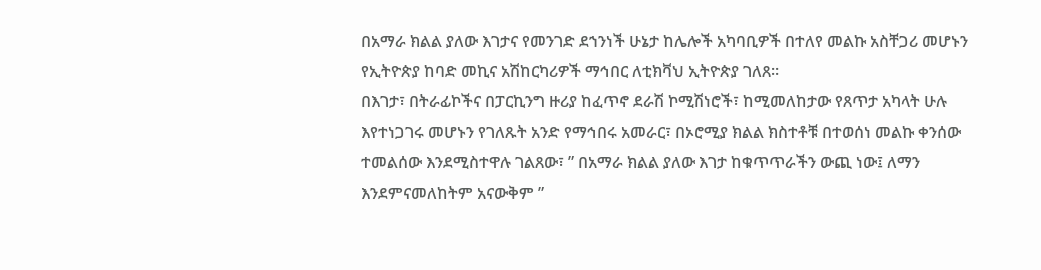በአማራ ክልል ያለው እገታና የመንገድ ደኀንነች ሁኔታ ከሌሎች አካባቢዎች በተለየ መልኩ አስቸጋሪ መሆኑን የኢትዮጵያ ከባድ መኪና አሽከርካሪዎች ማኅበር ለቲክቫህ ኢትዮጵያ ገለጸ።
በእገታ፣ በትራፊኮችና በፓርኪንግ ዙሪያ ከፈጥኖ ደራሽ ኮሚሽነሮች፣ ከሚመለከታው የጸጥታ አካላት ሁሉ እየተነጋገሩ መሆኑን የገለጹት አንድ የማኅበሩ አመራር፣ በኦሮሚያ ክልል ክስተቶቹ በተወሰነ መልኩ ቀንሰው ተመልሰው እንደሚስተዋሉ ገልጸው፣ ” በአማራ ክልል ያለው እገታ ከቁጥጥራችን ውጪ ነው፤ ለማን እንደምናመለከትም አናውቅም ”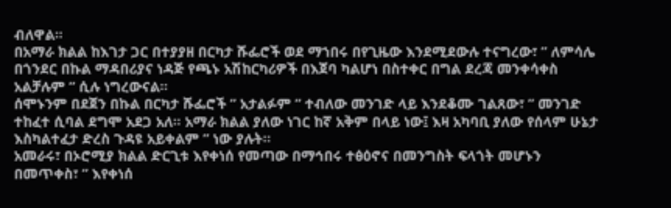ብለዋል።
በአማራ ክልል ከእገታ ጋር በተያያዘ በርካታ ሹፌሮች ወደ ማኀበሩ በየጊዜው እንደሚደውሉ ተናግረው፣ ” ለምሳሌ በጎንደር በኩል ማዳበሪያና ነዳጅ የጫኑ አሽከርካሪዎች በእጀባ ካልሆነ በስተቀር በግል ደረጃ መንቀሳቀስ አልቻሉም ” ሲሉ ነግረውናል።
ሰሞኑንም በደጀን በኩል በርካታ ሹፌሮች ” አታልፉም ” ተብለው መንገድ ላይ እንደቆሙ ገልጸው፣ ” መንገድ ተከፈተ ሲባል ደግሞ አደጋ አለ። አማራ ክልል ያለው ነገር ከኛ አቅም በላይ ነው፤ እዛ አካባቢ ያለው የሰላም ሁኔታ እስካልተፈታ ድረስ ጉዳዩ አይቀልም ” ነው ያሉት።
አመራሩ፣ በኦሮሚያ ክልል ድርጊቱ እየቀነሰ የመጣው በማኅበሩ ተፅዕኖና በመንግስት ፍላጎት መሆኑን በመጥቀስ፣ ” እየቀነሰ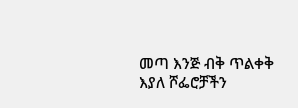መጣ እንጅ ብቅ ጥልቀቅ እያለ ሾፌሮቻችን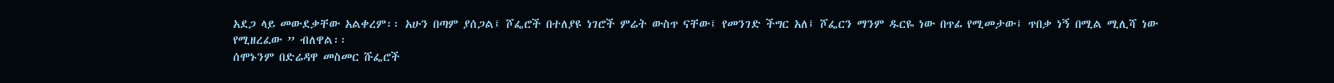አደጋ ላይ መውደቃቸው አልቀረም፡፡ አሁን በጣም ያሰጋል፤ ሾፌሮች በተለያዩ ነገሮች ምሬት ውስጥ ናቸው፤ የመንገድ ችግር አለ፤ ሾፌርን ማንም ዱርዬ ነው በጥፊ የሚመታው፤ ጥበቃ ነኝ በሚል ሚሊሻ ነው የሚዘረፈው ” ብለዋል፡፡
ሰሞኑንም በድሬዳዋ መስመር ሹፌሮች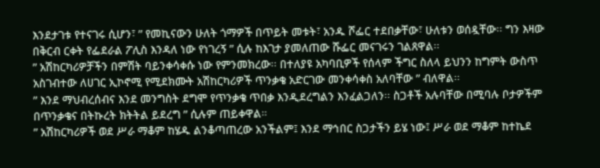እንደታገቱ የተናገሩ ሲሆን፣ ” የመኪናውን ሁለት ጎማዎች በጥይት መቱት፣ አንዱ ሾፌር ተደበቃቸው፣ ሁለቱን ወሰዷቸው፡፡ ግን እዛው በቅርብ ርቀት የፌደራል ፖሊስ እንዳለ ነው የነገረኝ ” ሲሉ ከእገታ ያመለጠው ሹፌር መናገሩን ገልጸዋል፡፡
” አሽከርካሪዎቻችን በምሽት ባይንቀሳቀሱ ነው የምንመክረው፡፡ በተለያዩ አካባቢዎች የሰላም ችግር ስለላ ይህንን ከግምት ውስጥ አስገብተው ለሀገር ኢኮኖሚ የሚደክሙት አሽከርካሪዎች ጥንቃቄ አድርገው መንቀሳቀስ አለባቸው ” ብለዋል፡፡
” እንደ ማህብረሰብና እንደ መንግስት ደግሞ የጥንቃቄ ጥበቃ እንዲደረግልን እንፈልጋለን፡፡ ስጋቶች አሉባቸው በሚባሉ ቦታዎችም በጥንቃቄና በትኩረት ክትትል ይደረግ ” ሲሉም ጠይቀዋል።
” አሽከርካሪዎች ወደ ሥራ ማቆም ከሄዱ ልንቆጣጠረው አንችልም፤ እንደ ማኅበር ስጋታችን ይሄ ነው፤ ሥራ ወደ ማቆም ከተኬደ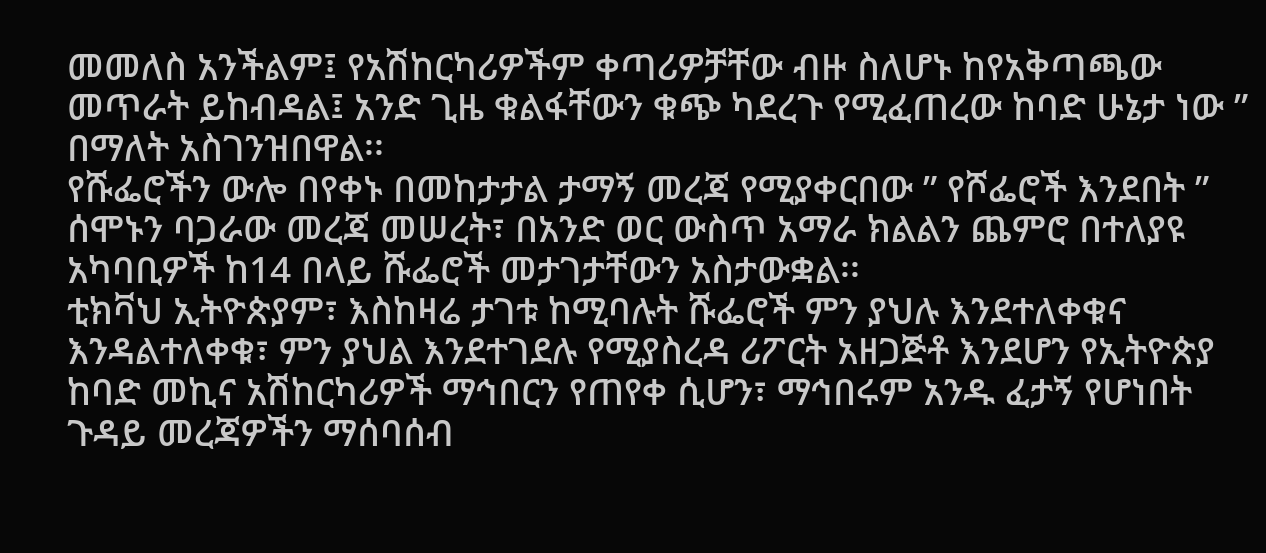መመለስ አንችልም፤ የአሽከርካሪዎችም ቀጣሪዎቻቸው ብዙ ስለሆኑ ከየአቅጣጫው መጥራት ይከብዳል፤ አንድ ጊዜ ቁልፋቸውን ቁጭ ካደረጉ የሚፈጠረው ከባድ ሁኔታ ነው ” በማለት አስገንዝበዋል፡፡
የሹፌሮችን ውሎ በየቀኑ በመከታታል ታማኝ መረጃ የሚያቀርበው ” የሾፌሮች እንደበት ” ሰሞኑን ባጋራው መረጃ መሠረት፣ በአንድ ወር ውስጥ አማራ ክልልን ጨምሮ በተለያዩ አካባቢዎች ከ14 በላይ ሹፌሮች መታገታቸውን አስታውቋል፡፡
ቲክቫህ ኢትዮጵያም፣ እስከዛሬ ታገቱ ከሚባሉት ሹፌሮች ምን ያህሉ እንደተለቀቁና እንዳልተለቀቁ፣ ምን ያህል እንደተገደሉ የሚያስረዳ ሪፖርት አዘጋጅቶ እንደሆን የኢትዮጵያ ከባድ መኪና አሽከርካሪዎች ማኅበርን የጠየቀ ሲሆን፣ ማኅበሩም አንዱ ፈታኝ የሆነበት ጉዳይ መረጃዎችን ማሰባሰብ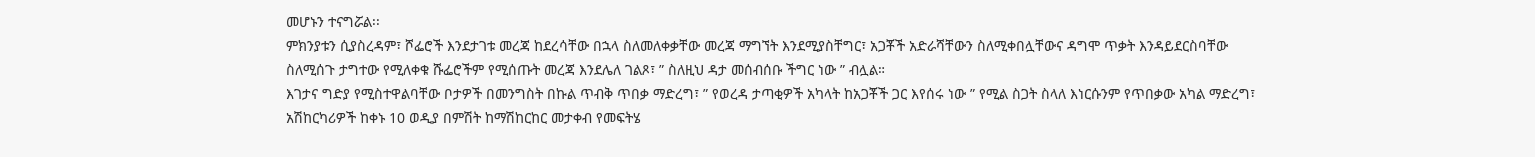መሆኑን ተናግሯል፡፡
ምክንያቱን ሲያስረዳም፣ ሾፌሮች እንደታገቱ መረጃ ከደረሳቸው በኋላ ስለመለቀቃቸው መረጃ ማግኘት እንደሚያስቸግር፣ አጋቾች አድራሻቸውን ስለሚቀበሏቸውና ዳግሞ ጥቃት እንዳይደርስባቸው ስለሚሰጉ ታግተው የሚለቀቁ ሹፌሮችም የሚሰጡት መረጃ እንደሌለ ገልጾ፣ ” ስለዚህ ዳታ መሰብሰቡ ችግር ነው ” ብሏል።
እገታና ግድያ የሚስተዋልባቸው ቦታዎች በመንግስት በኩል ጥብቅ ጥበቃ ማድረግ፣ ” የወረዳ ታጣቂዎች አካላት ከአጋቾች ጋር እየሰሩ ነው ” የሚል ስጋት ስላለ እነርሱንም የጥበቃው አካል ማድረግ፣ አሽከርካሪዎች ከቀኑ 10 ወዲያ በምሽት ከማሽከርከር መታቀብ የመፍትሄ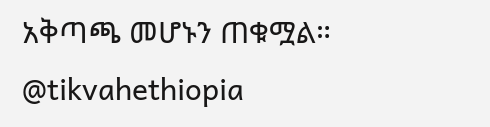አቅጣጫ መሆኑን ጠቁሟል።
@tikvahethiopia